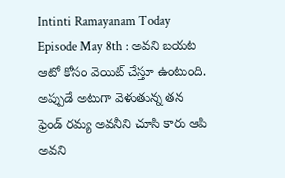Intinti Ramayanam Today Episode May 8th : అవని బయట ఆటో కోసం వెయిట్ చేస్తూ ఉంటుంది. అప్పుడే అటుగా వెళుతున్న తన ఫ్రెండ్ రమ్య అవనీని చూసి కారు ఆపి అవని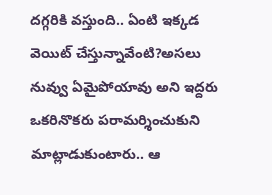దగ్గరికి వస్తుంది.. ఏంటి ఇక్కడ వెయిట్ చేస్తున్నావేంటి?అసలు నువ్వు ఏమైపోయావు అని ఇద్దరు ఒకరినొకరు పరామర్శించుకుని మాట్లాడుకుంటారు.. ఆ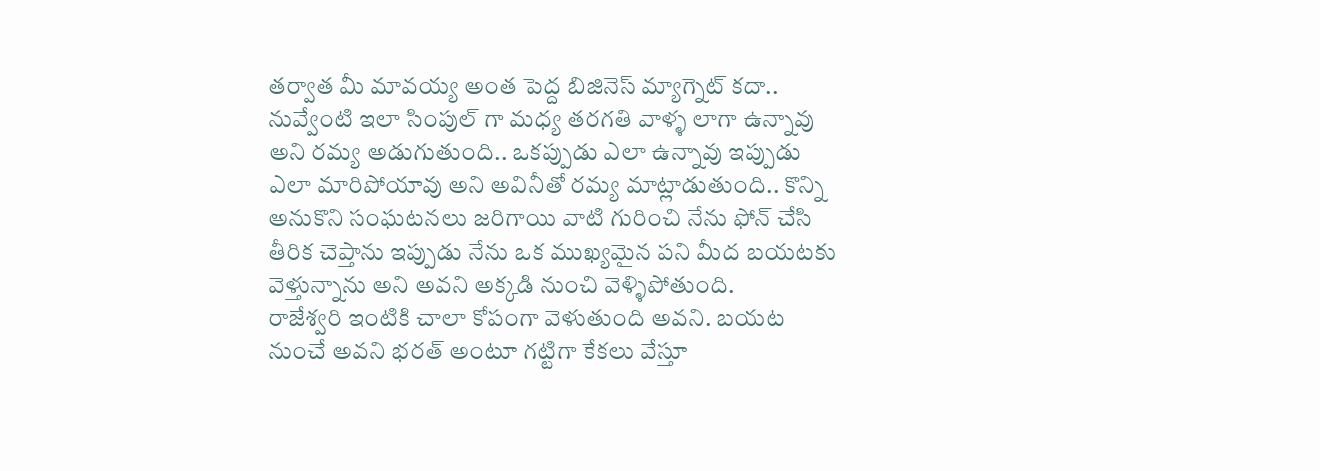తర్వాత మీ మావయ్య అంత పెద్ద బిజినెస్ మ్యాగ్నెట్ కదా.. నువ్వేంటి ఇలా సింపుల్ గా మధ్య తరగతి వాళ్ళ లాగా ఉన్నావు అని రమ్య అడుగుతుంది.. ఒకప్పుడు ఎలా ఉన్నావు ఇప్పుడు ఎలా మారిపోయావు అని అవినీతో రమ్య మాట్లాడుతుంది.. కొన్ని అనుకొని సంఘటనలు జరిగాయి వాటి గురించి నేను ఫోన్ చేసి తీరిక చెప్తాను ఇప్పుడు నేను ఒక ముఖ్యమైన పని మీద బయటకు వెళ్తున్నాను అని అవని అక్కడి నుంచి వెళ్ళిపోతుంది.
రాజేశ్వరి ఇంటికి చాలా కోపంగా వెళుతుంది అవని. బయట నుంచే అవని భరత్ అంటూ గట్టిగా కేకలు వేస్తూ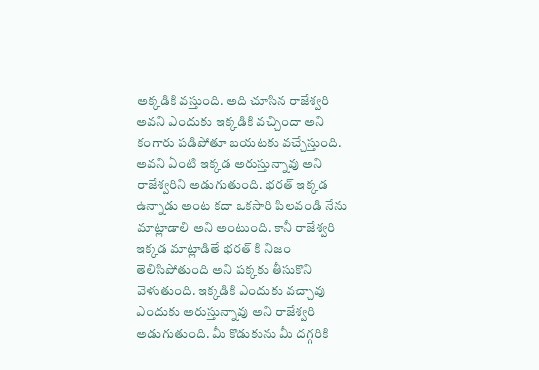అక్కడికి వస్తుంది. అది చూసిన రాజేశ్వరి అవని ఎందుకు ఇక్కడికి వచ్చిందా అని కంగారు పడిపోతూ బయటకు వచ్చేస్తుంది. అవని ఏంటి ఇక్కడ అరుస్తున్నావు అని రాజేశ్వరిని అడుగుతుంది. భరత్ ఇక్కడ ఉన్నాడు అంట కదా ఒకసారి పిలవండి నేను మాట్లాడాలి అని అంటుంది. కానీ రాజేశ్వరి ఇక్కడ మాట్లాడితే భరత్ కి నిజం తెలిసిపోతుంది అని పక్కకు తీసుకొని వెళుతుంది. ఇక్కడికి ఎందుకు వచ్చావు ఎందుకు అరుస్తున్నావు అని రాజేశ్వరి అడుగుతుంది. మీ కొడుకును మీ దగ్గరికి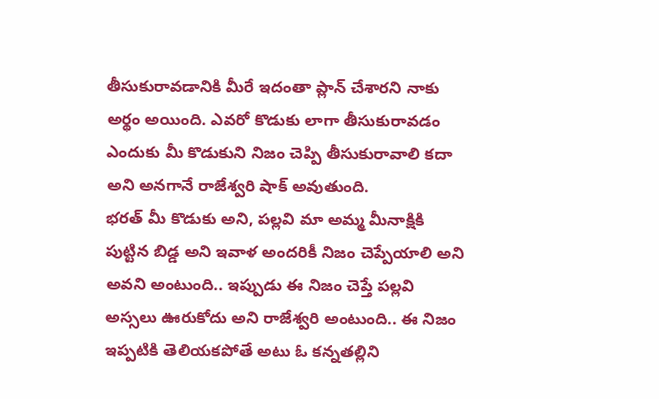తీసుకురావడానికి మీరే ఇదంతా ప్లాన్ చేశారని నాకు అర్థం అయింది. ఎవరో కొడుకు లాగా తీసుకురావడం ఎందుకు మీ కొడుకుని నిజం చెప్పి తీసుకురావాలి కదా అని అనగానే రాజేశ్వరి షాక్ అవుతుంది.
భరత్ మీ కొడుకు అని, పల్లవి మా అమ్మ మీనాక్షికి పుట్టిన బిడ్డ అని ఇవాళ అందరికీ నిజం చెప్పేయాలి అని అవని అంటుంది.. ఇప్పుడు ఈ నిజం చెప్తే పల్లవి అస్సలు ఊరుకోదు అని రాజేశ్వరి అంటుంది.. ఈ నిజం ఇప్పటికి తెలియకపోతే అటు ఓ కన్నతల్లిని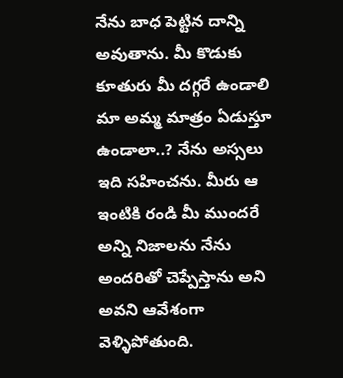నేను బాధ పెట్టిన దాన్ని అవుతాను. మీ కొడుకు కూతురు మీ దగ్గరే ఉండాలి మా అమ్మ మాత్రం ఏడుస్తూ ఉండాలా..? నేను అస్సలు ఇది సహించను. మీరు ఆ ఇంటికి రండి మీ ముందరే అన్ని నిజాలను నేను అందరితో చెప్పేస్తాను అని అవని ఆవేశంగా వెళ్ళిపోతుంది.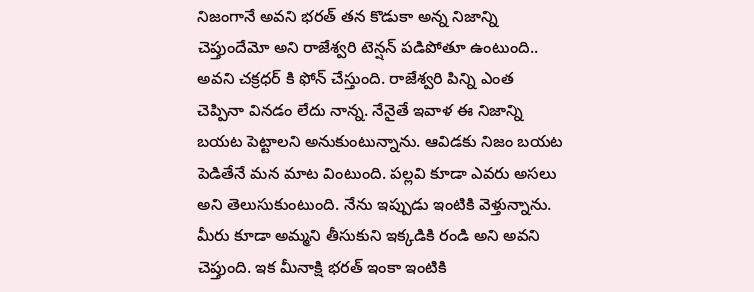నిజంగానే అవని భరత్ తన కొడుకా అన్న నిజాన్ని చెప్తుందేమో అని రాజేశ్వరి టెన్షన్ పడిపోతూ ఉంటుంది..
అవని చక్రధర్ కి ఫోన్ చేస్తుంది. రాజేశ్వరి పిన్ని ఎంత చెప్పినా వినడం లేదు నాన్న. నేనైతే ఇవాళ ఈ నిజాన్ని బయట పెట్టాలని అనుకుంటున్నాను. ఆవిడకు నిజం బయట పెడితేనే మన మాట వింటుంది. పల్లవి కూడా ఎవరు అసలు అని తెలుసుకుంటుంది. నేను ఇప్పుడు ఇంటికి వెళ్తున్నాను. మీరు కూడా అమ్మని తీసుకుని ఇక్కడికి రండి అని అవని చెప్తుంది. ఇక మీనాక్షి భరత్ ఇంకా ఇంటికి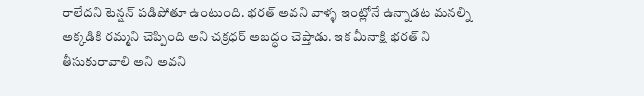రాలేదని టెన్షన్ పడిపోతూ ఉంటుంది. భరత్ అవని వాళ్ళ ఇంట్లోనే ఉన్నాడట మనల్ని అక్కడికి రమ్మని చెప్పింది అని చక్రధర్ అబద్ధం చెప్తాడు. ఇక మీనాక్షి భరత్ ని తీసుకురావాలి అని అవని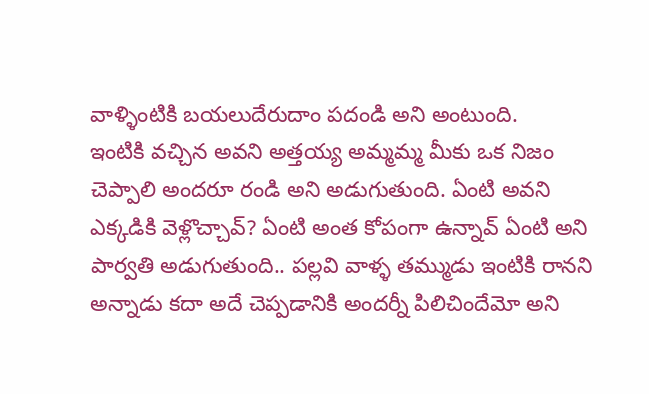వాళ్ళింటికి బయలుదేరుదాం పదండి అని అంటుంది.
ఇంటికి వచ్చిన అవని అత్తయ్య అమ్మమ్మ మీకు ఒక నిజం చెప్పాలి అందరూ రండి అని అడుగుతుంది. ఏంటి అవని ఎక్కడికి వెళ్లొచ్చావ్? ఏంటి అంత కోపంగా ఉన్నావ్ ఏంటి అని పార్వతి అడుగుతుంది.. పల్లవి వాళ్ళ తమ్ముడు ఇంటికి రానని అన్నాడు కదా అదే చెప్పడానికి అందర్నీ పిలిచిందేమో అని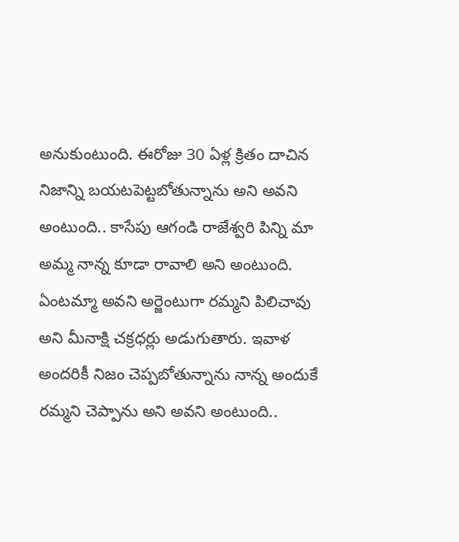అనుకుంటుంది. ఈరోజు 30 ఏళ్ల క్రితం దాచిన నిజాన్ని బయటపెట్టబోతున్నాను అని అవని అంటుంది.. కాసేపు ఆగండి రాజేశ్వరి పిన్ని మా అమ్మ నాన్న కూడా రావాలి అని అంటుంది. ఏంటమ్మా అవని అర్జెంటుగా రమ్మని పిలిచావు అని మీనాక్షి చక్రధర్లు అడుగుతారు. ఇవాళ అందరికీ నిజం చెప్పబోతున్నాను నాన్న అందుకే రమ్మని చెప్పాను అని అవని అంటుంది..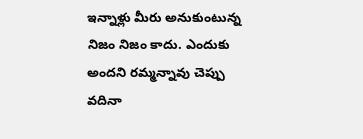ఇన్నాళ్లు మీరు అనుకుంటున్న నిజం నిజం కాదు. ఎందుకు అందని రమ్మన్నావు చెప్పు వదినా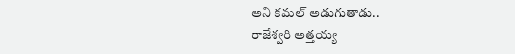అని కమల్ అడుగుతాడు..
రాజేశ్వరి అత్తయ్య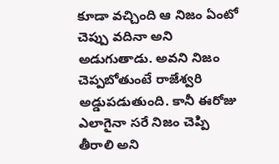కూడా వచ్చింది ఆ నిజం ఏంటో చెప్పు వదినా అని అడుగుతాడు. అవని నిజం చెప్పబోతుంటే రాజేశ్వరి అడ్డుపడుతుంది. కానీ ఈరోజు ఎలాగైనా సరే నిజం చెప్పి తీరాలి అని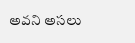అవని అసలు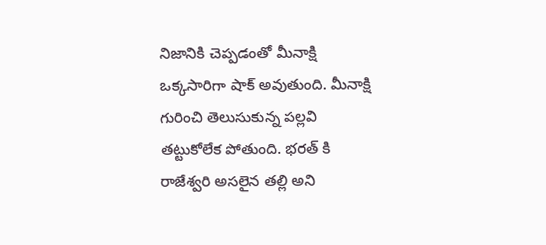నిజానికి చెప్పడంతో మీనాక్షి ఒక్కసారిగా షాక్ అవుతుంది. మీనాక్షి గురించి తెలుసుకున్న పల్లవి తట్టుకోలేక పోతుంది. భరత్ కి రాజేశ్వరి అసలైన తల్లి అని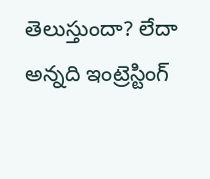తెలుస్తుందా? లేదా అన్నది ఇంట్రెస్టింగ్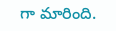గా మారింది.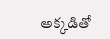అక్కడితో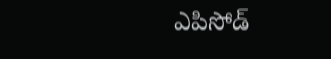ఎపిసోడ్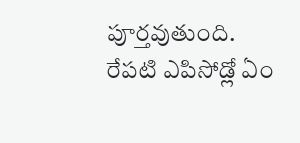పూర్తవుతుంది. రేపటి ఎపిసోడ్లో ఏం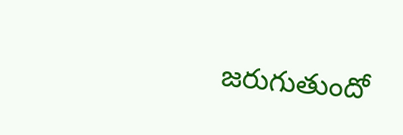జరుగుతుందో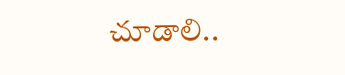చూడాలి..